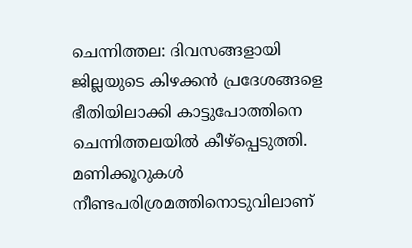ചെന്നിത്തല: ദിവസങ്ങളായി ജില്ലയുടെ കിഴക്കൻ പ്രദേശങ്ങളെ ഭീതിയിലാക്കി കാട്ടുപോത്തിനെ ചെന്നിത്തലയിൽ കീഴ്പ്പെടുത്തി. മണിക്കൂറുകൾ നീണ്ടപരിശ്രമത്തിനൊടുവിലാണ്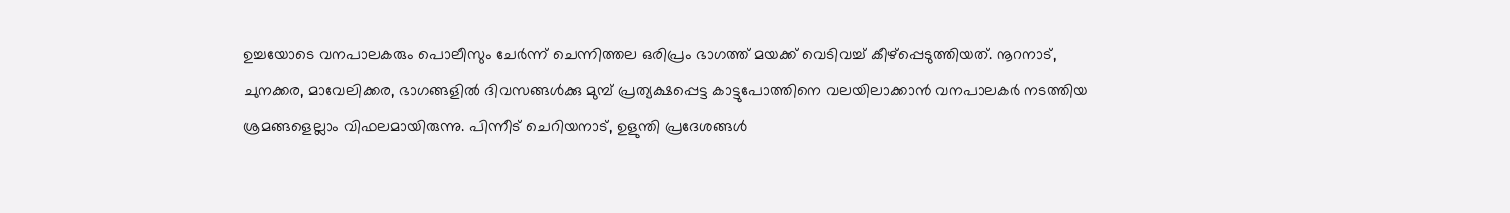ഉച്ചയോടെ വനപാലകരും പൊലീസും ചേർന്ന് ചെന്നിത്തല ഒരിപ്രം ഭാഗത്ത് മയക്ക് വെടിവച്ച് കീഴ്പ്പെടുത്തിയത്. നൂറനാട്, ചുനക്കര, മാവേലിക്കര, ഭാഗങ്ങളിൽ ദിവസങ്ങൾക്കു മുമ്പ് പ്രത്യക്ഷപ്പെട്ട കാട്ടുപോത്തിനെ വലയിലാക്കാൻ വനപാലകർ നടത്തിയ ശ്രമങ്ങളെല്ലാം വിഫലമായിരുന്നു. പിന്നീട് ചെറിയനാട്, ഉളുന്തി പ്രദേശങ്ങൾ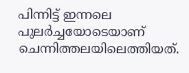പിന്നിട്ട് ഇന്നലെ പുലർച്ചയോടെയാണ് ചെന്നിത്തലയിലെത്തിയത്.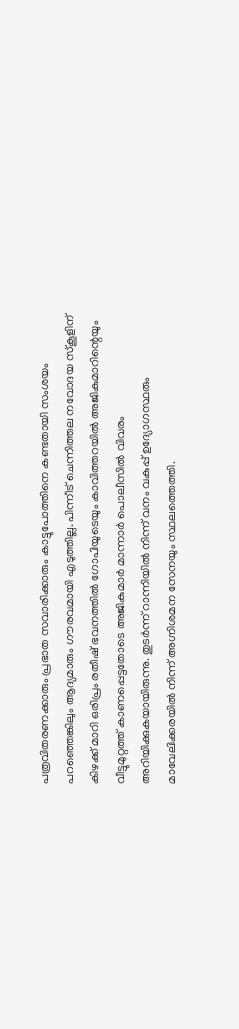പത്രവിതരണക്കാരും പ്രഭാത സവാരിക്കാരും കാട്ടുപോത്തിനെ കണ്ടതായി സംശയം പറഞ്ഞെങ്കിലും ആദ്യമാരും ഗൗരവമായി എടുത്തില്ല. പിന്നീട് ചെന്നിത്തല നവോദയ സ്കൂളിന് കിഴക്ക് മാറി ഒരിപ്രം രതീഷ് ഭവനത്തിൽ ഗോപിയുടെയും കാവിത്തറയിൽ അജികുമാറിന്റെയും വീട്ടുമുറ്റത്ത് കാണപ്പെട്ടതോടെ അജികുമാർ മാന്നാർ പൊലീസിൽ വിവരം അറിയിക്കുകയായിരുന്നു. തുടർന്ന് റാന്നിയിൽ നിന്ന് വനം വകുപ്പ് ഉദ്യോഗസ്ഥരും മാവേലിക്കരയിൽ നിന്ന് അഗ്നിശമന സേനയും സ്ഥലത്തെത്തി.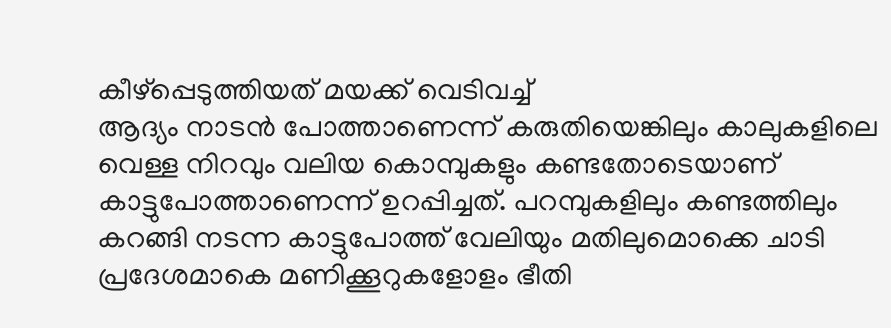കീഴ്പ്പെടുത്തിയത് മയക്ക് വെടിവച്ച്
ആദ്യം നാടൻ പോത്താണെന്ന് കരുതിയെങ്കിലും കാലുകളിലെ വെള്ള നിറവും വലിയ കൊമ്പുകളും കണ്ടതോടെയാണ് കാട്ടുപോത്താണെന്ന് ഉറപ്പിച്ചത്. പറമ്പുകളിലും കണ്ടത്തിലും കറങ്ങി നടന്ന കാട്ടുപോത്ത് വേലിയും മതിലുമൊക്കെ ചാടി പ്രദേശമാകെ മണിക്കൂറുകളോളം ഭീതി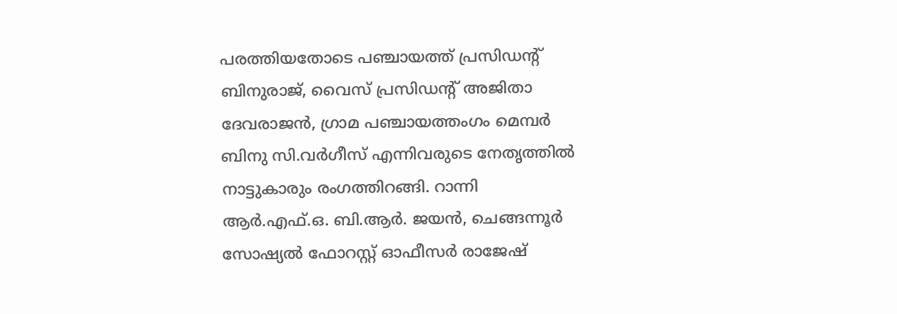പരത്തിയതോടെ പഞ്ചായത്ത് പ്രസിഡന്റ് ബിനുരാജ്, വൈസ് പ്രസിഡന്റ് അജിതാ ദേവരാജൻ, ഗ്രാമ പഞ്ചായത്തംഗം മെമ്പർ ബിനു സി.വർഗീസ് എന്നിവരുടെ നേതൃത്തിൽ നാട്ടുകാരും രംഗത്തിറങ്ങി. റാന്നി ആർ.എഫ്.ഒ. ബി.ആർ. ജയൻ, ചെങ്ങന്നൂർ സോഷ്യൽ ഫോറസ്റ്റ് ഓഫീസർ രാജേഷ്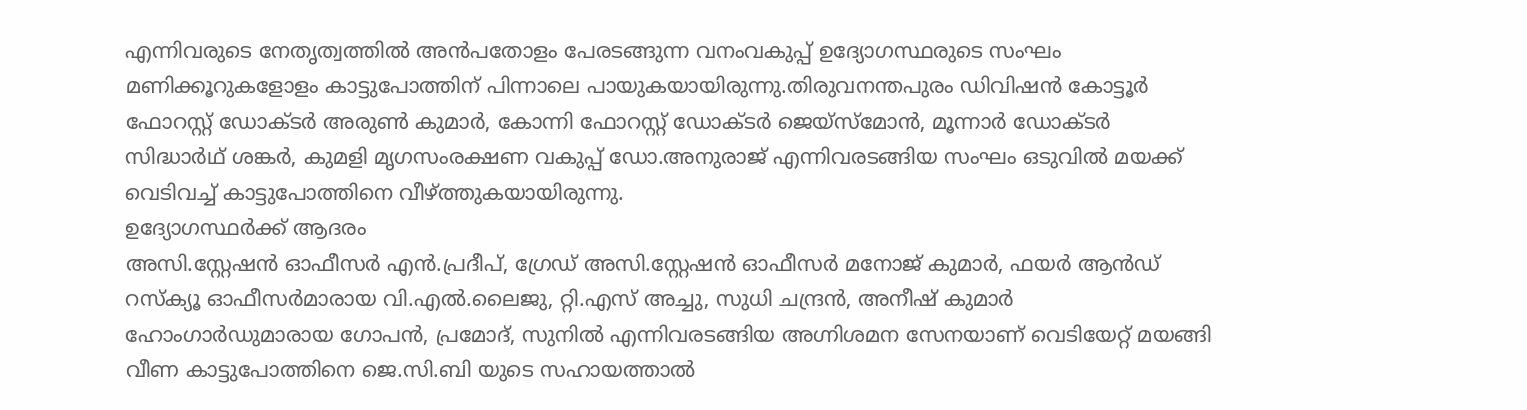എന്നിവരുടെ നേതൃത്വത്തിൽ അൻപതോളം പേരടങ്ങുന്ന വനംവകുപ്പ് ഉദ്യോഗസ്ഥരുടെ സംഘം മണിക്കൂറുകളോളം കാട്ടുപോത്തിന് പിന്നാലെ പായുകയായിരുന്നു.തിരുവനന്തപുരം ഡിവിഷൻ കോട്ടൂർ ഫോറസ്റ്റ് ഡോക്ടർ അരുൺ കുമാർ, കോന്നി ഫോറസ്റ്റ് ഡോക്ടർ ജെയ്സ്മോൻ, മൂന്നാർ ഡോക്ടർ സിദ്ധാർഥ് ശങ്കർ, കുമളി മൃഗസംരക്ഷണ വകുപ്പ് ഡോ.അനുരാജ് എന്നിവരടങ്ങിയ സംഘം ഒടുവിൽ മയക്ക് വെടിവച്ച് കാട്ടുപോത്തിനെ വീഴ്ത്തുകയായിരുന്നു.
ഉദ്യോഗസ്ഥർക്ക് ആദരം
അസി.സ്റ്റേഷൻ ഓഫീസർ എൻ.പ്രദീപ്, ഗ്രേഡ് അസി.സ്റ്റേഷൻ ഓഫീസർ മനോജ് കുമാർ, ഫയർ ആൻഡ് റസ്ക്യൂ ഓഫീസർമാരായ വി.എൽ.ലൈജു, റ്റി.എസ് അച്ചു, സുധി ചന്ദ്രൻ, അനീഷ് കുമാർ ഹോംഗാർഡുമാരായ ഗോപൻ, പ്രമോദ്, സുനിൽ എന്നിവരടങ്ങിയ അഗ്നിശമന സേനയാണ് വെടിയേറ്റ് മയങ്ങി വീണ കാട്ടുപോത്തിനെ ജെ.സി.ബി യുടെ സഹായത്താൽ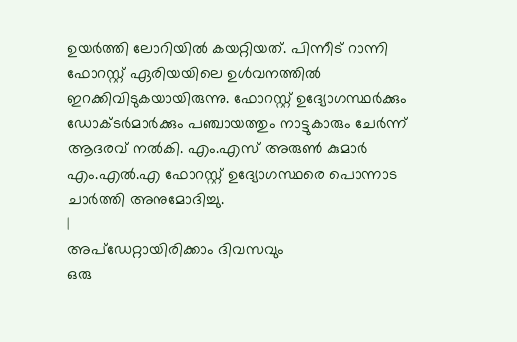ഉയർത്തി ലോറിയിൽ കയറ്റിയത്. പിന്നീട് റാന്നി ഫോറസ്റ്റ് ഏരിയയിലെ ഉൾവനത്തിൽ ഇറക്കിവിടുകയായിരുന്നു. ഫോറസ്റ്റ് ഉദ്യോഗസ്ഥർക്കും ഡോക്ടർമാർക്കും പഞ്ചായത്തും നാട്ടുകാരും ചേർന്ന് ആദരവ് നൽകി. എം.എസ് അരുൺ കുമാർ എം.എൽ.എ ഫോറസ്റ്റ് ഉദ്യോഗസ്ഥരെ പൊന്നാട ചാർത്തി അനുമോദിച്ചു.
|
അപ്ഡേറ്റായിരിക്കാം ദിവസവും
ഒരു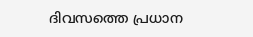ദിവസത്തെ പ്രധാന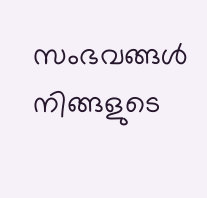സംഭവങ്ങൾ നിങ്ങളുടെ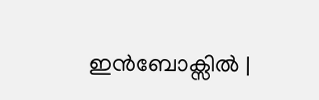ഇൻബോക്സിൽ |